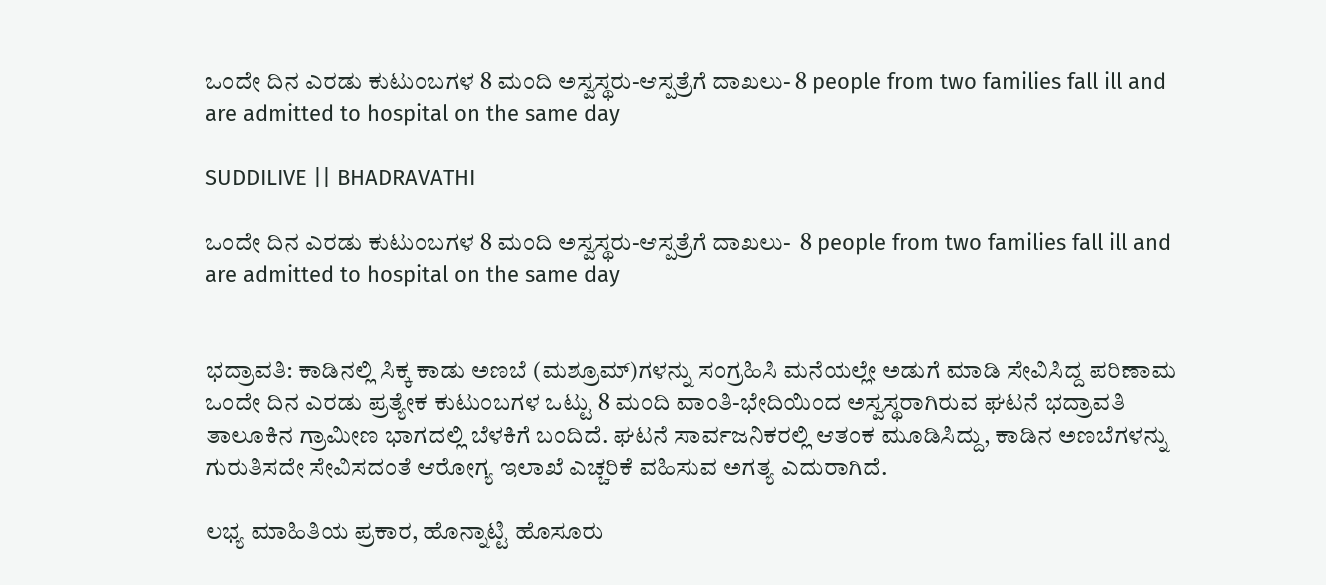ಒಂದೇ ದಿನ ಎರಡು ಕುಟುಂಬಗಳ 8 ಮಂದಿ ಅಸ್ವಸ್ಥರು-ಆಸ್ಪತ್ರೆಗೆ ದಾಖಲು- 8 people from two families fall ill and are admitted to hospital on the same day

SUDDILIVE || BHADRAVATHI

ಒಂದೇ ದಿನ ಎರಡು ಕುಟುಂಬಗಳ 8 ಮಂದಿ ಅಸ್ವಸ್ಥರು-ಆಸ್ಪತ್ರೆಗೆ ದಾಖಲು-  8 people from two families fall ill and are admitted to hospital on the same day


ಭದ್ರಾವತಿ: ಕಾಡಿನಲ್ಲಿ ಸಿಕ್ಕ ಕಾಡು ಅಣಬೆ (ಮಶ್ರೂಮ್)ಗಳನ್ನು ಸಂಗ್ರಹಿಸಿ ಮನೆಯಲ್ಲೇ ಅಡುಗೆ ಮಾಡಿ ಸೇವಿಸಿದ್ದ ಪರಿಣಾಮ ಒಂದೇ ದಿನ ಎರಡು ಪ್ರತ್ಯೇಕ ಕುಟುಂಬಗಳ ಒಟ್ಟು 8 ಮಂದಿ ವಾಂತಿ-ಭೇದಿಯಿಂದ ಅಸ್ವಸ್ಥರಾಗಿರುವ ಘಟನೆ ಭದ್ರಾವತಿ ತಾಲೂಕಿನ ಗ್ರಾಮೀಣ ಭಾಗದಲ್ಲಿ ಬೆಳಕಿಗೆ ಬಂದಿದೆ. ಘಟನೆ ಸಾರ್ವಜನಿಕರಲ್ಲಿ ಆತಂಕ ಮೂಡಿಸಿದ್ದು, ಕಾಡಿನ ಅಣಬೆಗಳನ್ನು ಗುರುತಿಸದೇ ಸೇವಿಸದಂತೆ ಆರೋಗ್ಯ ಇಲಾಖೆ ಎಚ್ಚರಿಕೆ ವಹಿಸುವ ಅಗತ್ಯ ಎದುರಾಗಿದೆ.

ಲಭ್ಯ ಮಾಹಿತಿಯ ಪ್ರಕಾರ, ಹೊನ್ನಾಟ್ಟಿ ಹೊಸೂರು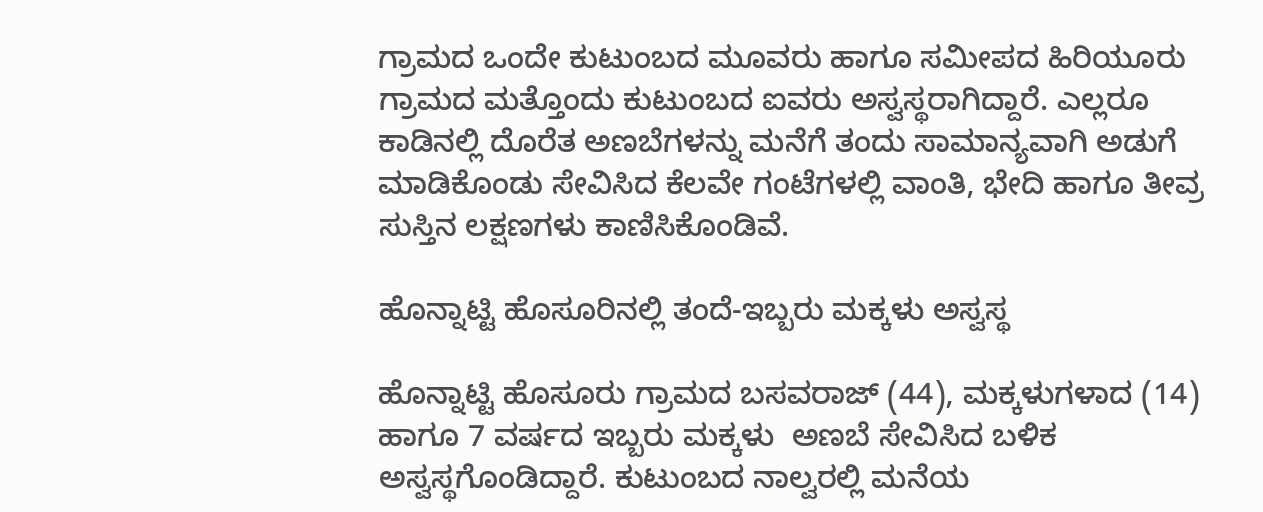ಗ್ರಾಮದ ಒಂದೇ ಕುಟುಂಬದ ಮೂವರು ಹಾಗೂ ಸಮೀಪದ ಹಿರಿಯೂರು ಗ್ರಾಮದ ಮತ್ತೊಂದು ಕುಟುಂಬದ ಐವರು ಅಸ್ವಸ್ಥರಾಗಿದ್ದಾರೆ. ಎಲ್ಲರೂ ಕಾಡಿನಲ್ಲಿ ದೊರೆತ ಅಣಬೆಗಳನ್ನು ಮನೆಗೆ ತಂದು ಸಾಮಾನ್ಯವಾಗಿ ಅಡುಗೆ ಮಾಡಿಕೊಂಡು ಸೇವಿಸಿದ ಕೆಲವೇ ಗಂಟೆಗಳಲ್ಲಿ ವಾಂತಿ, ಭೇದಿ ಹಾಗೂ ತೀವ್ರ ಸುಸ್ತಿನ ಲಕ್ಷಣಗಳು ಕಾಣಿಸಿಕೊಂಡಿವೆ.

ಹೊನ್ನಾಟ್ಟಿ ಹೊಸೂರಿನಲ್ಲಿ ತಂದೆ-ಇಬ್ಬರು ಮಕ್ಕಳು ಅಸ್ವಸ್ಥ

ಹೊನ್ನಾಟ್ಟಿ ಹೊಸೂರು ಗ್ರಾಮದ ಬಸವರಾಜ್ (44), ಮಕ್ಕಳುಗಳಾದ (14) ಹಾಗೂ 7 ವರ್ಷದ ಇಬ್ಬರು ಮಕ್ಕಳು  ಅಣಬೆ ಸೇವಿಸಿದ ಬಳಿಕ ಅಸ್ವಸ್ಥಗೊಂಡಿದ್ದಾರೆ. ಕುಟುಂಬದ ನಾಲ್ವರಲ್ಲಿ ಮನೆಯ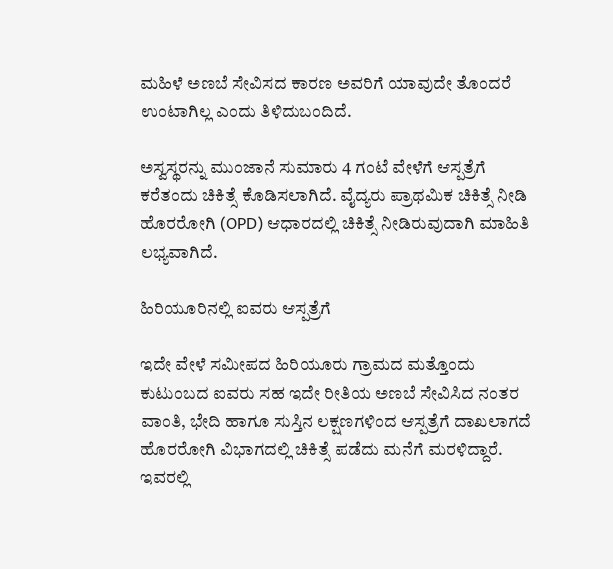ಮಹಿಳೆ ಅಣಬೆ ಸೇವಿಸದ ಕಾರಣ ಅವರಿಗೆ ಯಾವುದೇ ತೊಂದರೆ ಉಂಟಾಗಿಲ್ಲ ಎಂದು ತಿಳಿದುಬಂದಿದೆ.

ಅಸ್ವಸ್ಥರನ್ನು ಮುಂಜಾನೆ ಸುಮಾರು 4 ಗಂಟೆ ವೇಳೆಗೆ ಆಸ್ಪತ್ರೆಗೆ ಕರೆತಂದು ಚಿಕಿತ್ಸೆ ಕೊಡಿಸಲಾಗಿದೆ. ವೈದ್ಯರು ಪ್ರಾಥಮಿಕ ಚಿಕಿತ್ಸೆ ನೀಡಿ ಹೊರರೋಗಿ (OPD) ಆಧಾರದಲ್ಲಿ ಚಿಕಿತ್ಸೆ ನೀಡಿರುವುದಾಗಿ ಮಾಹಿತಿ ಲಭ್ಯವಾಗಿದೆ.

ಹಿರಿಯೂರಿನಲ್ಲಿ ಐವರು ಆಸ್ಪತ್ರೆಗೆ

ಇದೇ ವೇಳೆ ಸಮೀಪದ ಹಿರಿಯೂರು ಗ್ರಾಮದ ಮತ್ತೊಂದು ಕುಟುಂಬದ ಐವರು ಸಹ ಇದೇ ರೀತಿಯ ಅಣಬೆ ಸೇವಿಸಿದ ನಂತರ ವಾಂತಿ, ಭೇದಿ ಹಾಗೂ ಸುಸ್ತಿನ ಲಕ್ಷಣಗಳಿಂದ ಆಸ್ಪತ್ರೆಗೆ ದಾಖಲಾಗದೆ ಹೊರರೋಗಿ ವಿಭಾಗದಲ್ಲಿ ಚಿಕಿತ್ಸೆ ಪಡೆದು ಮನೆಗೆ ಮರಳಿದ್ದಾರೆ. ಇವರಲ್ಲಿ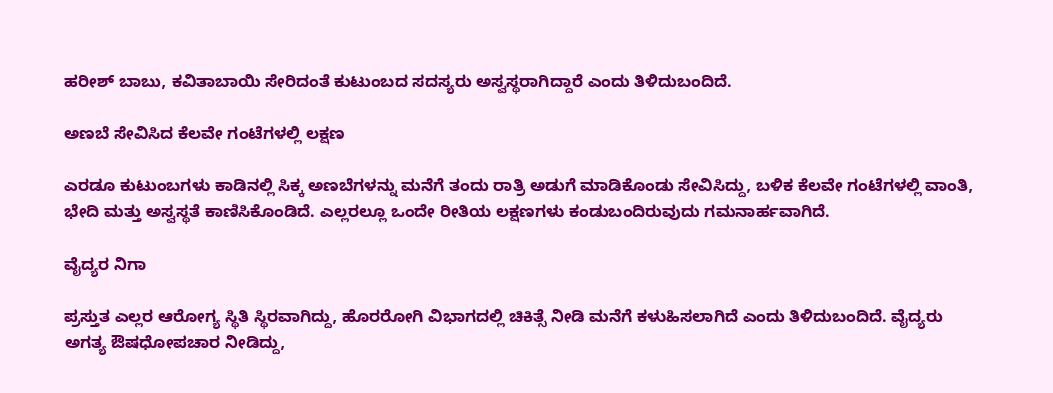ಹರೀಶ್ ಬಾಬು, ಕವಿತಾಬಾಯಿ ಸೇರಿದಂತೆ ಕುಟುಂಬದ ಸದಸ್ಯರು ಅಸ್ವಸ್ಥರಾಗಿದ್ದಾರೆ ಎಂದು ತಿಳಿದುಬಂದಿದೆ.

ಅಣಬೆ ಸೇವಿಸಿದ ಕೆಲವೇ ಗಂಟೆಗಳಲ್ಲಿ ಲಕ್ಷಣ

ಎರಡೂ ಕುಟುಂಬಗಳು ಕಾಡಿನಲ್ಲಿ ಸಿಕ್ಕ ಅಣಬೆಗಳನ್ನು ಮನೆಗೆ ತಂದು ರಾತ್ರಿ ಅಡುಗೆ ಮಾಡಿಕೊಂಡು ಸೇವಿಸಿದ್ದು, ಬಳಿಕ ಕೆಲವೇ ಗಂಟೆಗಳಲ್ಲಿ ವಾಂತಿ, ಭೇದಿ ಮತ್ತು ಅಸ್ವಸ್ಥತೆ ಕಾಣಿಸಿಕೊಂಡಿದೆ. ಎಲ್ಲರಲ್ಲೂ ಒಂದೇ ರೀತಿಯ ಲಕ್ಷಣಗಳು ಕಂಡುಬಂದಿರುವುದು ಗಮನಾರ್ಹವಾಗಿದೆ.

ವೈದ್ಯರ ನಿಗಾ

ಪ್ರಸ್ತುತ ಎಲ್ಲರ ಆರೋಗ್ಯ ಸ್ಥಿತಿ ಸ್ಥಿರವಾಗಿದ್ದು, ಹೊರರೋಗಿ ವಿಭಾಗದಲ್ಲಿ ಚಿಕಿತ್ಸೆ ನೀಡಿ ಮನೆಗೆ ಕಳುಹಿಸಲಾಗಿದೆ ಎಂದು ತಿಳಿದುಬಂದಿದೆ. ವೈದ್ಯರು ಅಗತ್ಯ ಔಷಧೋಪಚಾರ ನೀಡಿದ್ದು,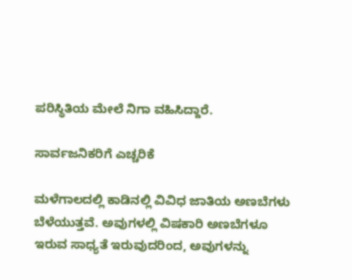ಪರಿಸ್ಥಿತಿಯ ಮೇಲೆ ನಿಗಾ ವಹಿಸಿದ್ದಾರೆ.

ಸಾರ್ವಜನಿಕರಿಗೆ ಎಚ್ಚರಿಕೆ

ಮಳೆಗಾಲದಲ್ಲಿ ಕಾಡಿನಲ್ಲಿ ವಿವಿಧ ಜಾತಿಯ ಅಣಬೆಗಳು ಬೆಳೆಯುತ್ತವೆ. ಅವುಗಳಲ್ಲಿ ವಿಷಕಾರಿ ಅಣಬೆಗಳೂ ಇರುವ ಸಾಧ್ಯತೆ ಇರುವುದರಿಂದ, ಅವುಗಳನ್ನು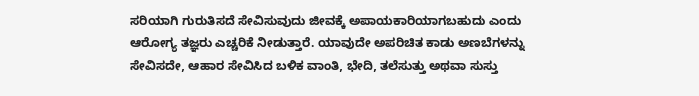ಸರಿಯಾಗಿ ಗುರುತಿಸದೆ ಸೇವಿಸುವುದು ಜೀವಕ್ಕೆ ಅಪಾಯಕಾರಿಯಾಗಬಹುದು ಎಂದು ಆರೋಗ್ಯ ತಜ್ಞರು ಎಚ್ಚರಿಕೆ ನೀಡುತ್ತಾರೆ. ಯಾವುದೇ ಅಪರಿಚಿತ ಕಾಡು ಅಣಬೆಗಳನ್ನು ಸೇವಿಸದೇ, ಆಹಾರ ಸೇವಿಸಿದ ಬಳಿಕ ವಾಂತಿ, ಭೇದಿ, ತಲೆಸುತ್ತು ಅಥವಾ ಸುಸ್ತು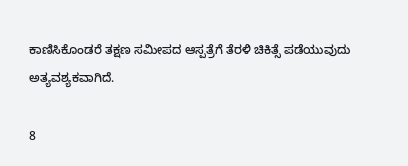ಕಾಣಿಸಿಕೊಂಡರೆ ತಕ್ಷಣ ಸಮೀಪದ ಆಸ್ಪತ್ರೆಗೆ ತೆರಳಿ ಚಿಕಿತ್ಸೆ ಪಡೆಯುವುದು ಅತ್ಯವಶ್ಯಕವಾಗಿದೆ.

8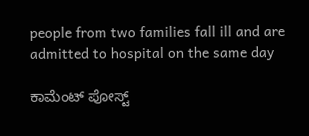people from two families fall ill and are admitted to hospital on the same day

ಕಾಮೆಂಟ್‌‌ ಪೋಸ್ಟ್‌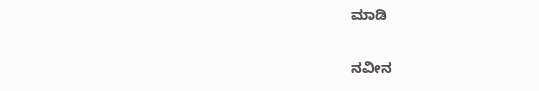ಮಾಡಿ

ನವೀನ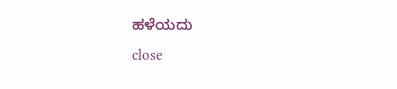ಹಳೆಯದು
close